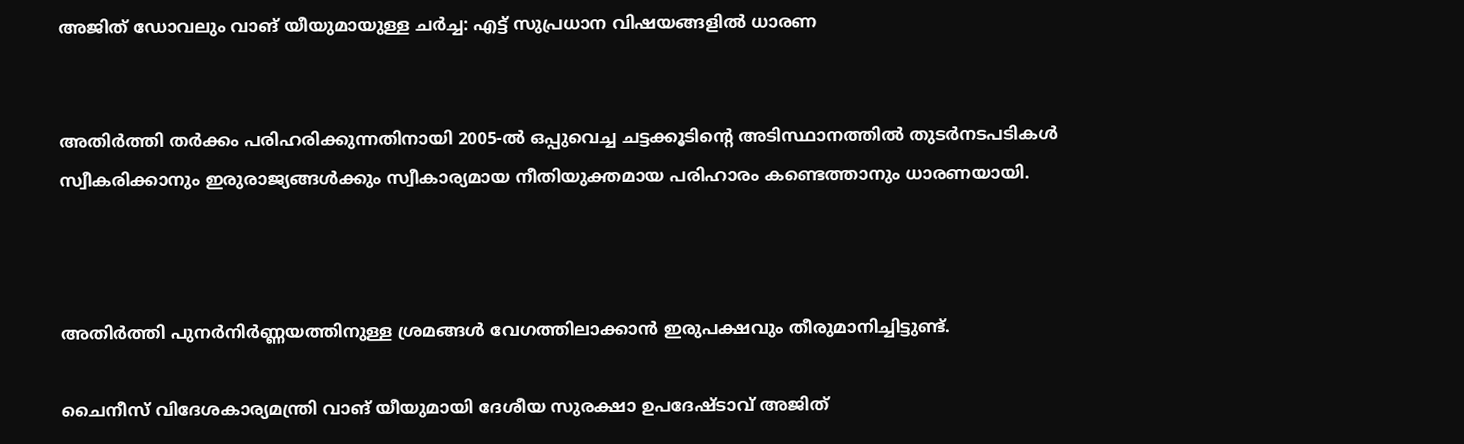അജിത് ഡോവലും വാങ് യീയുമായുള്ള ചര്‍ച്ച: എട്ട് സുപ്രധാന വിഷയങ്ങളില്‍ ധാരണ


അതിര്‍ത്തി തര്‍ക്കം പരിഹരിക്കുന്നതിനായി 2005-ല്‍ ഒപ്പുവെച്ച ചട്ടക്കൂടിന്റെ അടിസ്ഥാനത്തില്‍ തുടര്‍നടപടികള്‍ സ്വീകരിക്കാനും ഇരുരാജ്യങ്ങള്‍ക്കും സ്വീകാര്യമായ നീതിയുക്തമായ പരിഹാരം കണ്ടെത്താനും ധാരണയായി.



അതിര്‍ത്തി പുനര്‍നിര്‍ണ്ണയത്തിനുള്ള ശ്രമങ്ങള്‍ വേഗത്തിലാക്കാന്‍ ഇരുപക്ഷവും തീരുമാനിച്ചിട്ടുണ്ട്.

ചൈനീസ് വിദേശകാര്യമന്ത്രി വാങ് യീയുമായി ദേശീയ സുരക്ഷാ ഉപദേഷ്ടാവ് അജിത്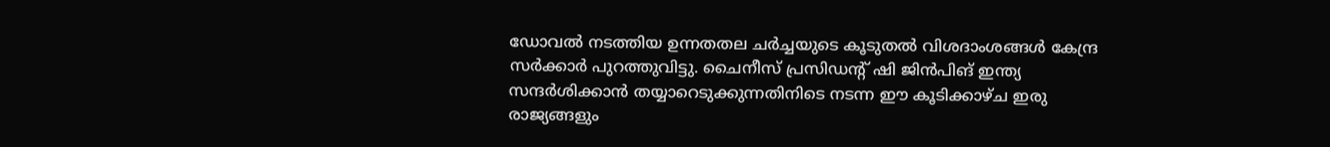ഡോവല്‍ നടത്തിയ ഉന്നതതല ചര്‍ച്ചയുടെ കൂടുതല്‍ വിശദാംശങ്ങള്‍ കേന്ദ്ര സര്‍ക്കാര്‍ പുറത്തുവിട്ടു. ചൈനീസ് പ്രസിഡന്റ് ഷി ജിന്‍പിങ് ഇന്ത്യ സന്ദര്‍ശിക്കാന്‍ തയ്യാറെടുക്കുന്നതിനിടെ നടന്ന ഈ കൂടിക്കാഴ്ച ഇരു രാജ്യങ്ങളും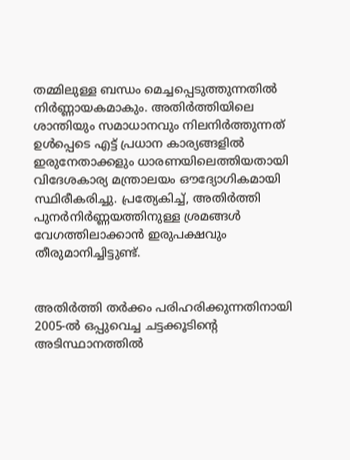തമ്മിലുള്ള ബന്ധം മെച്ചപ്പെടുത്തുന്നതില്‍ നിര്‍ണ്ണായകമാകും. അതിര്‍ത്തിയിലെ ശാന്തിയും സമാധാനവും നിലനിര്‍ത്തുന്നത് ഉള്‍പ്പെടെ എട്ട് പ്രധാന കാര്യങ്ങളില്‍ ഇരുനേതാക്കളും ധാരണയിലെത്തിയതായി വിദേശകാര്യ മന്ത്രാലയം ഔദ്യോഗികമായി സ്ഥിരീകരിച്ചു. പ്രത്യേകിച്ച്, അതിര്‍ത്തി പുനര്‍നിര്‍ണ്ണയത്തിനുള്ള ശ്രമങ്ങള്‍ വേഗത്തിലാക്കാന്‍ ഇരുപക്ഷവും തീരുമാനിച്ചിട്ടുണ്ട്.


അതിര്‍ത്തി തര്‍ക്കം പരിഹരിക്കുന്നതിനായി 2005-ല്‍ ഒപ്പുവെച്ച ചട്ടക്കൂടിന്റെ അടിസ്ഥാനത്തില്‍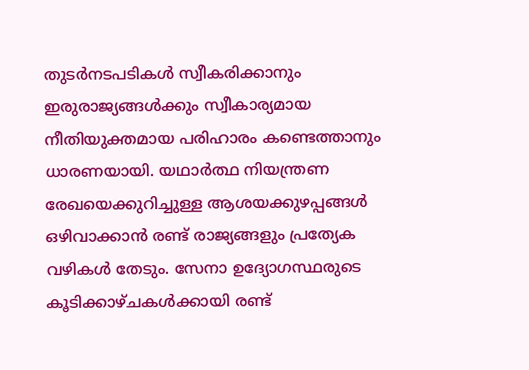തുടര്‍നടപടികള്‍ സ്വീകരിക്കാനും ഇരുരാജ്യങ്ങള്‍ക്കും സ്വീകാര്യമായ നീതിയുക്തമായ പരിഹാരം കണ്ടെത്താനും ധാരണയായി. യഥാര്‍ത്ഥ നിയന്ത്രണ രേഖയെക്കുറിച്ചുള്ള ആശയക്കുഴപ്പങ്ങള്‍ ഒഴിവാക്കാന്‍ രണ്ട് രാജ്യങ്ങളും പ്രത്യേക വഴികള്‍ തേടും. സേനാ ഉദ്യോഗസ്ഥരുടെ കൂടിക്കാഴ്ചകള്‍ക്കായി രണ്ട്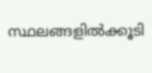സ്ഥലങ്ങളില്‍ക്കൂടി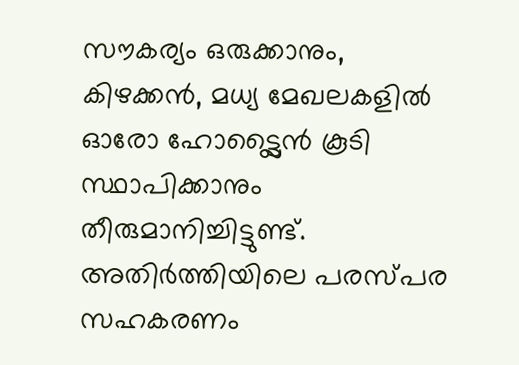സൗകര്യം ഒരുക്കാനും, കിഴക്കന്‍, മധ്യ മേഖലകളില്‍ ഓരോ ഹോട്ട്ലൈന്‍ കൂടി സ്ഥാപിക്കാനും തീരുമാനിച്ചിട്ടുണ്ട്. അതിര്‍ത്തിയിലെ പരസ്പര സഹകരണം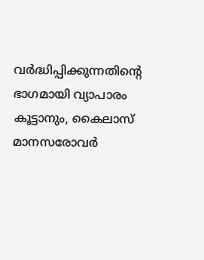വര്‍ദ്ധിപ്പിക്കുന്നതിന്റെ ഭാഗമായി വ്യാപാരം കൂട്ടാനും, കൈലാസ് മാനസരോവര്‍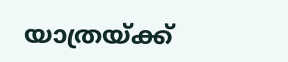യാത്രയ്ക്ക്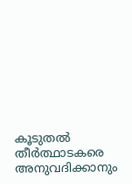കൂടുതല്‍ തീര്‍ത്ഥാടകരെ അനുവദിക്കാനും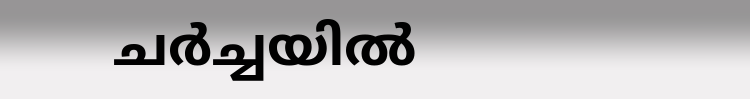ചര്‍ച്ചയില്‍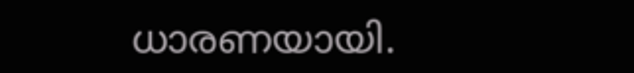ധാരണയായി.